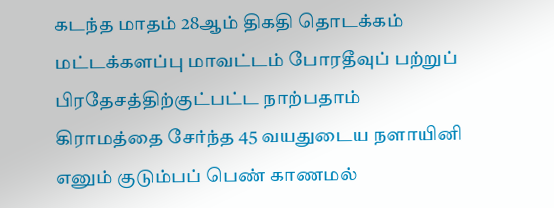கடந்த மாதம் 28ஆம் திகதி தொடக்கம் மட்டக்களப்பு மாவட்டம் போரதீவுப் பற்றுப் பிரதேசத்திற்குட்பட்ட நாற்பதாம் கிராமத்தை சேர்ந்த 45 வயதுடைய நளாயினி எனும் குடும்பப் பெண் காணமல்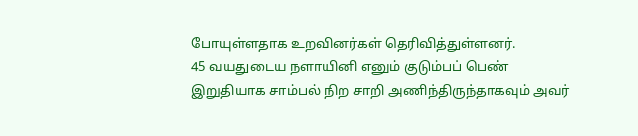போயுள்ளதாக உறவினர்கள் தெரிவித்துள்ளனர்.
45 வயதுடைய நளாயினி எனும் குடும்பப் பெண் இறுதியாக சாம்பல் நிற சாறி அணிந்திருந்தாகவும் அவர்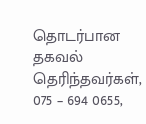தொடர்பான தகவல் தெரிந்தவர்கள், 075 – 694 0655,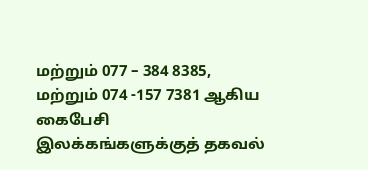மற்றும் 077 – 384 8385, மற்றும் 074 -157 7381 ஆகிய கைபேசி இலக்கங்களுக்குத் தகவல்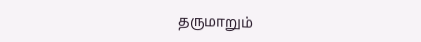தருமாறும்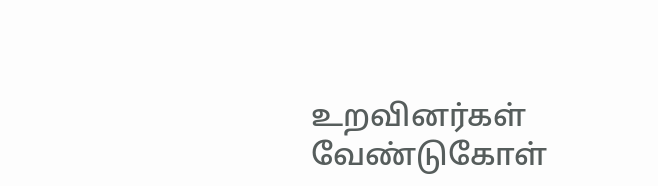உறவினர்கள் வேண்டுகோள்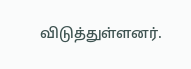விடுத்துள்ளனர்.